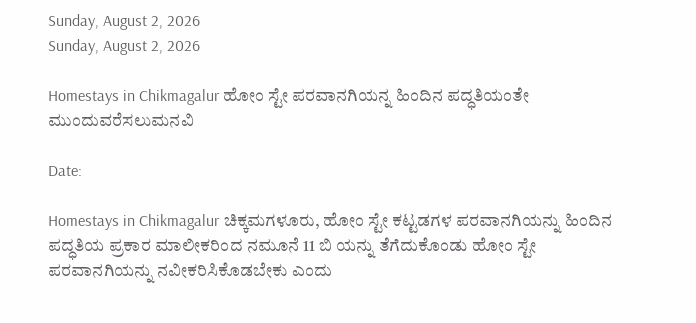Sunday, August 2, 2026
Sunday, August 2, 2026

Homestays in Chikmagalur ಹೋಂ ಸ್ಟೇ ಪರವಾನಗಿಯನ್ನ ಹಿಂದಿನ ಪದ್ಧತಿಯಂತೇ ಮುಂದುವರೆಸಲುಮನವಿ

Date:

Homestays in Chikmagalur ಚಿಕ್ಕಮಗಳೂರು, ಹೋಂ ಸ್ಟೇ ಕಟ್ಟಡಗಳ ಪರವಾನಗಿಯನ್ನು ಹಿಂದಿನ ಪದ್ಧತಿಯ ಪ್ರಕಾರ ಮಾಲೀಕರಿಂದ ನಮೂನೆ 11 ಬಿ ಯನ್ನು ತೆಗೆದುಕೊಂಡು ಹೋಂ ಸ್ಟೇ ಪರವಾನಗಿಯನ್ನು ನವೀಕರಿಸಿಕೊಡಬೇಕು ಎಂದು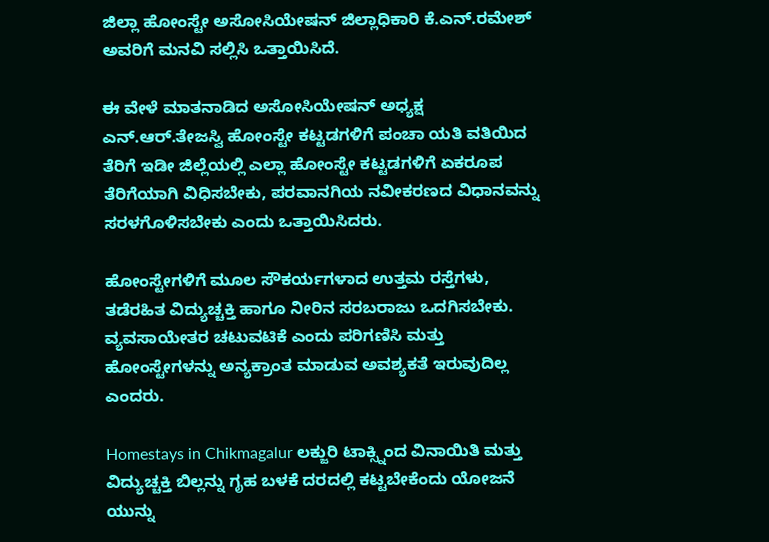ಜಿಲ್ಲಾ ಹೋಂಸ್ಟೇ ಅಸೋಸಿಯೇಷನ್ ಜಿಲ್ಲಾಧಿಕಾರಿ ಕೆ.ಎನ್.ರಮೇಶ್ ಅವರಿಗೆ ಮನವಿ ಸಲ್ಲಿಸಿ ಒತ್ತಾಯಿಸಿದೆ.

ಈ ವೇಳೆ ಮಾತನಾಡಿದ ಅಸೋಸಿಯೇಷನ್ ಅಧ್ಯಕ್ಷ ಎನ್.ಆರ್.ತೇಜಸ್ವಿ ಹೋಂಸ್ಟೇ ಕಟ್ಟಡಗಳಿಗೆ ಪಂಚಾ ಯತಿ ವತಿಯಿದ ತೆರಿಗೆ ಇಡೀ ಜಿಲ್ಲೆಯಲ್ಲಿ ಎಲ್ಲಾ ಹೋಂಸ್ಟೇ ಕಟ್ಟಡಗಳಿಗೆ ಏಕರೂಪ ತೆರಿಗೆಯಾಗಿ ವಿಧಿಸಬೇಕು, ಪರವಾನಗಿಯ ನವೀಕರಣದ ವಿಧಾನವನ್ನು ಸರಳಗೊಳಿಸಬೇಕು ಎಂದು ಒತ್ತಾಯಿಸಿದರು.

ಹೋಂಸ್ಟೇಗಳಿಗೆ ಮೂಲ ಸೌಕರ್ಯಗಳಾದ ಉತ್ತಮ ರಸ್ತೆಗಳು, ತಡೆರಹಿತ ವಿದ್ಯುಚ್ಚಕ್ತಿ ಹಾಗೂ ನೀರಿನ ಸರಬರಾಜು ಒದಗಿಸಬೇಕು. ವ್ಯವಸಾಯೇತರ ಚಟುವಟಿಕೆ ಎಂದು ಪರಿಗಣಿಸಿ ಮತ್ತು ಹೋಂಸ್ಟೇಗಳನ್ನು ಅನ್ಯಕ್ರಾಂತ ಮಾಡುವ ಅವಶ್ಯಕತೆ ಇರುವುದಿಲ್ಲ ಎಂದರು.

Homestays in Chikmagalur ಲಕ್ಜುರಿ ಟಾಕ್ಸ್ನಿಂದ ವಿನಾಯಿತಿ ಮತ್ತು ವಿದ್ಯುಚ್ಚಕ್ತಿ ಬಿಲ್ಲನ್ನು ಗೃಹ ಬಳಕೆ ದರದಲ್ಲಿ ಕಟ್ಟಬೇಕೆಂದು ಯೋಜನೆ ಯುನ್ನು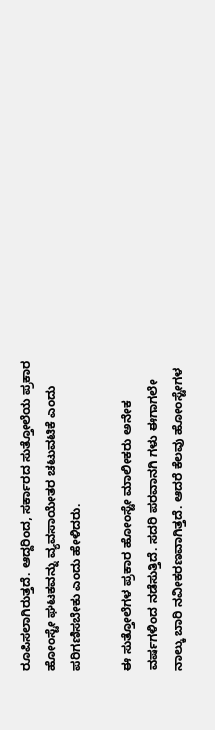ರೂಪಿಸಲಾಗಿರುತ್ತದೆ. ಆದ್ದರಿಂದ, ಸರ್ಕಾರದ ಸುತ್ತೋಲೆಯ ಪ್ರಕಾರ ಹೋಂಸ್ಟೇ ಘಟಕವನ್ನು ವ್ಯವಸಾಯೇತರ ಚಟುವಟಿಕೆ ಎಂದು ಪರಿಗಣಿಸಬೇಕು ಎಂದು ಹೇಳಿದರು.

ಈ ಸುತ್ತೋಲೆಗಳ ಪ್ರಕಾರ ಹೋಂಸ್ಟೇ ಮಾಲೀಕರು ಅನೇಕ ವರ್ಷಗಳಿಂದ ನಡೆಸುತ್ತಿದೆ. ಸದರಿ ಪರವಾನಗಿ ಗಳು ಈಗಾಗಲೇ ನಾಲ್ಕು ಬಾರಿ ನವೀಕರಣವಾಗಿತ್ತದೆ. ಆದರೆ ಕೆಲವು ಹೋಂಸ್ಟೇಗಳ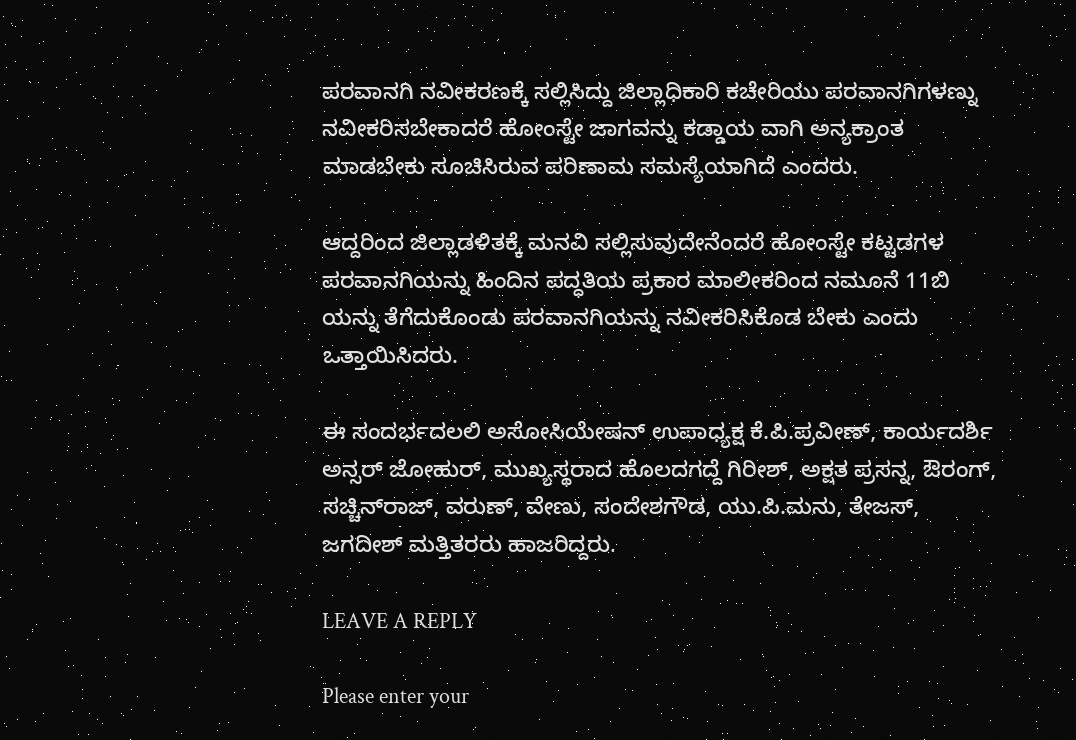ಪರವಾನಗಿ ನವೀಕರಣಕ್ಕೆ ಸಲ್ಲಿಸಿದ್ದು ಜಿಲ್ಲಾಧಿಕಾರಿ ಕಚೇರಿಯು ಪರವಾನಗಿಗಳಣ್ನು ನವೀಕರಿಸಬೇಕಾದರೆ ಹೋಂಸ್ಟೇ ಜಾಗವನ್ನು ಕಡ್ಡಾಯ ವಾಗಿ ಅನ್ಯಕ್ರಾಂತ ಮಾಡಬೇಕು ಸೂಚಿಸಿರುವ ಪರಿಣಾಮ ಸಮಸ್ಯೆಯಾಗಿದೆ ಎಂದರು.

ಆದ್ದರಿಂದ ಜಿಲ್ಲಾಡಳಿತಕ್ಕೆ ಮನವಿ ಸಲ್ಲಿಸುವುದೇನೆಂದರೆ ಹೋಂಸ್ಟೇ ಕಟ್ಟಡಗಳ ಪರವಾನಗಿಯನ್ನು ಹಿಂದಿನ ಪದ್ಧತಿಯ ಪ್ರಕಾರ ಮಾಲೀಕರಿಂದ ನಮೂನೆ 11ಬಿ ಯನ್ನು ತೆಗೆದುಕೊಂಡು ಪರವಾನಗಿಯನ್ನು ನವೀಕರಿಸಿಕೊಡ ಬೇಕು ಎಂದು ಒತ್ತಾಯಿಸಿದರು.

ಈ ಸಂದರ್ಭದಲಲಿ ಅಸೋಸಿಯೇಷನ್ ಉಪಾಧ್ಯಕ್ಷ ಕೆ.ಪಿ.ಪ್ರವೀಣ್, ಕಾರ್ಯದರ್ಶಿ ಅನ್ಸರ್ ಜೋಹುರ್, ಮುಖ್ಯಸ್ಥರಾದ ಹೊಲದಗದ್ದೆ ಗಿರೀಶ್, ಅಕ್ಷತ ಪ್ರಸನ್ನ, ಔರಂಗ್, ಸಚ್ಚಿನ್‌ರಾಜ್, ವರುಣ್, ವೇಣು, ಸಂದೇಶಗೌಡ, ಯು.ಪಿ.ಮನು, ತೇಜಸ್, ಜಗದೀಶ್ ಮತ್ತಿತರರು ಹಾಜರಿದ್ದರು.

LEAVE A REPLY

Please enter your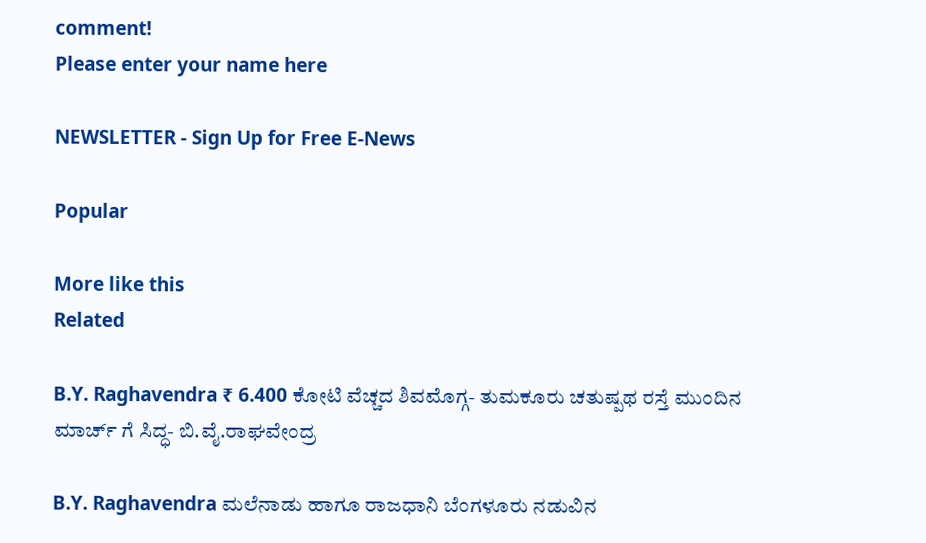comment!
Please enter your name here

NEWSLETTER - Sign Up for Free E-News

Popular

More like this
Related

B.Y. Raghavendra ₹ 6.400 ಕೋಟಿ ವೆಚ್ಚದ ಶಿವಮೊಗ್ಗ- ತುಮಕೂರು ಚತುಷ್ಪಥ ರಸ್ತೆ ಮುಂದಿನ ಮಾರ್ಚ್ ಗೆ ಸಿದ್ಧ- ಬಿ.ವೈ.ರಾಘವೇಂದ್ರ

B.Y. Raghavendra ಮಲೆನಾಡು ಹಾಗೂ ರಾಜಧಾನಿ ಬೆಂಗಳೂರು ನಡುವಿನ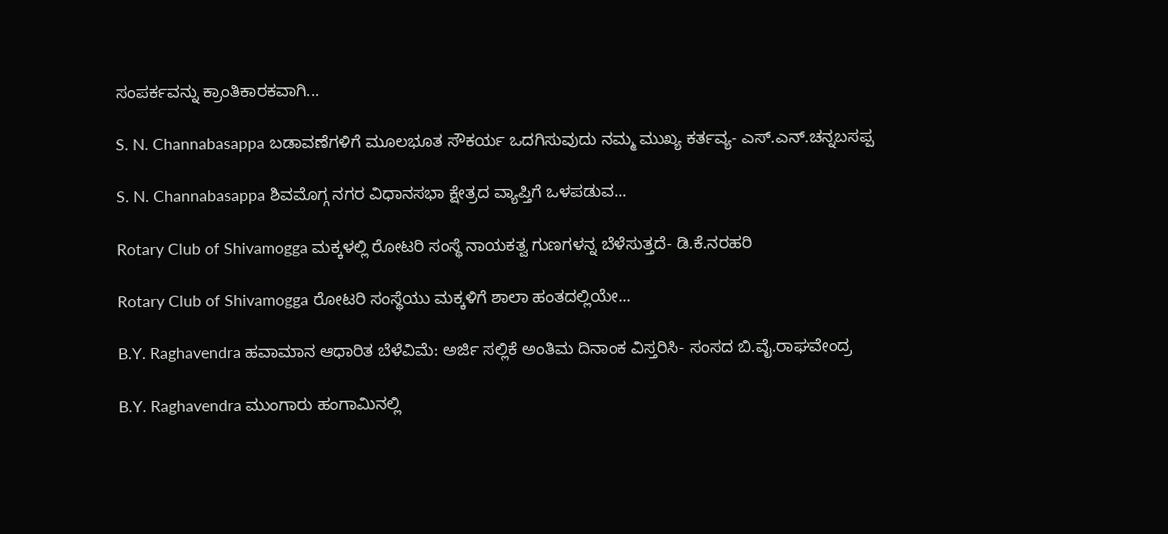ಸಂಪರ್ಕವನ್ನು ಕ್ರಾಂತಿಕಾರಕವಾಗಿ...

S. N. Channabasappa ಬಡಾವಣೆಗಳಿಗೆ ಮೂಲಭೂತ ಸೌಕರ್ಯ ಒದಗಿಸುವುದು ನಮ್ಮ ಮುಖ್ಯ ಕರ್ತವ್ಯ- ಎಸ್.ಎನ್.ಚನ್ನಬಸಪ್ಪ

S. N. Channabasappa ಶಿವಮೊಗ್ಗ ನಗರ ವಿಧಾನಸಭಾ ಕ್ಷೇತ್ರದ ವ್ಯಾಪ್ತಿಗೆ ಒಳಪಡುವ...

Rotary Club of Shivamogga ಮಕ್ಕಳಲ್ಲಿ ರೋಟರಿ ಸಂಸ್ಥೆ ನಾಯಕತ್ವ ಗುಣಗಳನ್ನ ಬೆಳೆಸುತ್ತದೆ- ಡಿ.ಕೆ.ನರಹರಿ

Rotary Club of Shivamogga ರೋಟರಿ ಸಂಸ್ಥೆಯು ಮಕ್ಕಳಿಗೆ ಶಾಲಾ ಹಂತದಲ್ಲಿಯೇ...

B.Y. Raghavendra ಹವಾಮಾನ ಆಧಾರಿತ ಬೆಳೆವಿಮೆ: ಅರ್ಜಿ ಸಲ್ಲಿಕೆ ಅಂತಿಮ ದಿನಾಂಕ ವಿಸ್ತರಿಸಿ- ಸಂಸದ ಬಿ.ವೈ‌.ರಾಘವೇಂದ್ರ

B.Y. Raghavendra ಮುಂಗಾರು ಹಂಗಾಮಿನಲ್ಲಿ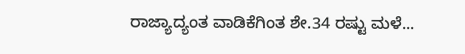ರಾಜ್ಯಾದ್ಯಂತ ವಾಡಿಕೆಗಿಂತ ಶೇ.34 ರಷ್ಟು ಮಳೆ...